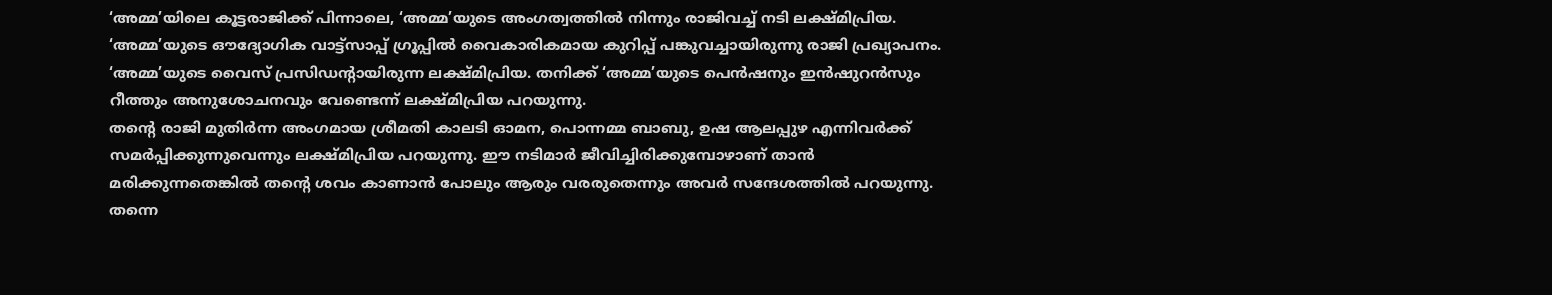‘അമ്മ’യിലെ കൂട്ടരാജിക്ക് പിന്നാലെ, ‘അമ്മ’യുടെ അംഗത്വത്തിൽ നിന്നും രാജിവച്ച് നടി ലക്ഷ്മിപ്രിയ. ‘അമ്മ’യുടെ ഔദ്യോഗിക വാട്ട്സാപ്പ് ഗ്രൂപ്പിൽ വൈകാരികമായ കുറിപ്പ് പങ്കുവച്ചായിരുന്നു രാജി പ്രഖ്യാപനം. ‘അമ്മ’യുടെ വൈസ് പ്രസിഡന്റായിരുന്ന ലക്ഷ്മിപ്രിയ. തനിക്ക് ‘അമ്മ’യുടെ പെൻഷനും ഇൻഷുറൻസും റീത്തും അനുശോചനവും വേണ്ടെന്ന് ലക്ഷ്മിപ്രിയ പറയുന്നു.
തന്റെ രാജി മുതിർന്ന അംഗമായ ശ്രീമതി കാലടി ഓമന, പൊന്നമ്മ ബാബു, ഉഷ ആലപ്പുഴ എന്നിവർക്ക് സമർപ്പിക്കുന്നുവെന്നും ലക്ഷ്മിപ്രിയ പറയുന്നു. ഈ നടിമാർ ജീവിച്ചിരിക്കുമ്പോഴാണ് താൻ മരിക്കുന്നതെങ്കിൽ തന്റെ ശവം കാണാൻ പോലും ആരും വരരുതെന്നും അവർ സന്ദേശത്തിൽ പറയുന്നു. തന്നെ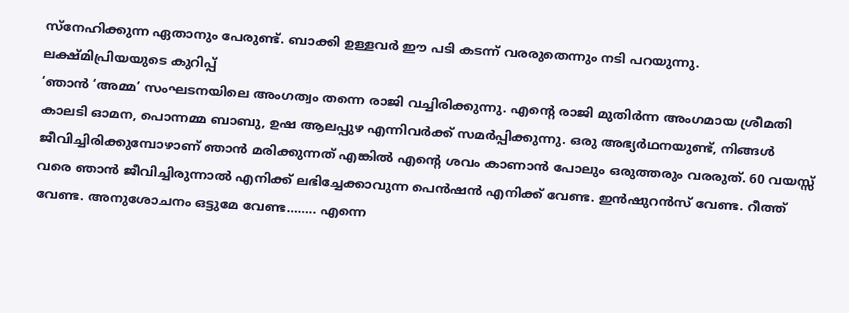സ്നേഹിക്കുന്ന ഏതാനും പേരുണ്ട്. ബാക്കി ഉള്ളവർ ഈ പടി കടന്ന് വരരുതെന്നും നടി പറയുന്നു.
ലക്ഷ്മിപ്രിയയുടെ കുറിപ്പ്
‘ഞാൻ ‘അമ്മ’ സംഘടനയിലെ അംഗത്വം തന്നെ രാജി വച്ചിരിക്കുന്നു. എന്റെ രാജി മുതിർന്ന അംഗമായ ശ്രീമതി കാലടി ഓമന, പൊന്നമ്മ ബാബു, ഉഷ ആലപ്പുഴ എന്നിവർക്ക് സമർപ്പിക്കുന്നു. ഒരു അഭ്യർഥനയുണ്ട്, നിങ്ങൾ ജീവിച്ചിരിക്കുമ്പോഴാണ് ഞാൻ മരിക്കുന്നത് എങ്കിൽ എൻ്റെ ശവം കാണാൻ പോലും ഒരുത്തരും വരരുത്. 60 വയസ്സ് വരെ ഞാൻ ജീവിച്ചിരുന്നാൽ എനിക്ക് ലഭിച്ചേക്കാവുന്ന പെൻഷൻ എനിക്ക് വേണ്ട. ഇൻഷുറൻസ് വേണ്ട. റീത്ത് വേണ്ട. അനുശോചനം ഒട്ടുമേ വേണ്ട…….. എന്നെ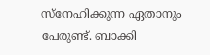സ്നേഹിക്കുന്ന ഏതാനും പേരുണ്ട്. ബാക്കി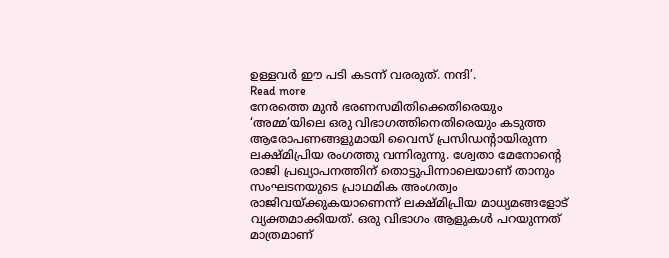ഉള്ളവർ ഈ പടി കടന്ന് വരരുത്. നന്ദി’.
Read more
നേരത്തെ മുൻ ഭരണസമിതിക്കെതിരെയും ‘അമ്മ’യിലെ ഒരു വിഭാഗത്തിനെതിരെയും കടുത്ത ആരോപണങ്ങളുമായി വൈസ് പ്രസിഡന്റായിരുന്ന ലക്ഷ്മിപ്രിയ രംഗത്തു വന്നിരുന്നു. ശ്വേതാ മേനോന്റെ രാജി പ്രഖ്യാപനത്തിന് തൊട്ടുപിന്നാലെയാണ് താനും സംഘടനയുടെ പ്രാഥമിക അംഗത്വം രാജിവയ്ക്കുകയാണെന്ന് ലക്ഷ്മിപ്രിയ മാധ്യമങ്ങളോട് വ്യക്തമാക്കിയത്. ഒരു വിഭാഗം ആളുകൾ പറയുന്നത് മാത്രമാണ്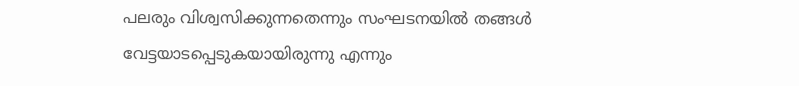പലരും വിശ്വസിക്കുന്നതെന്നും സംഘടനയിൽ തങ്ങൾ വേട്ടയാടപ്പെടുകയായിരുന്നു എന്നും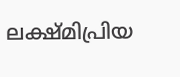ലക്ഷ്മിപ്രിയ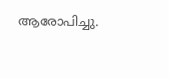ആരോപിച്ചു.